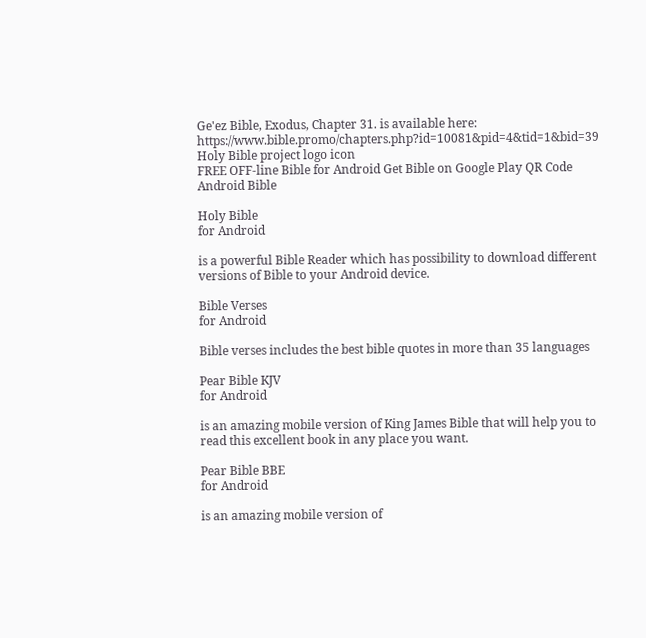Ge'ez Bible, Exodus, Chapter 31. is available here: https://www.bible.promo/chapters.php?id=10081&pid=4&tid=1&bid=39
Holy Bible project logo icon
FREE OFF-line Bible for Android Get Bible on Google Play QR Code Android Bible

Holy Bible
for Android

is a powerful Bible Reader which has possibility to download different versions of Bible to your Android device.

Bible Verses
for Android

Bible verses includes the best bible quotes in more than 35 languages

Pear Bible KJV
for Android

is an amazing mobile version of King James Bible that will help you to read this excellent book in any place you want.

Pear Bible BBE
for Android

is an amazing mobile version of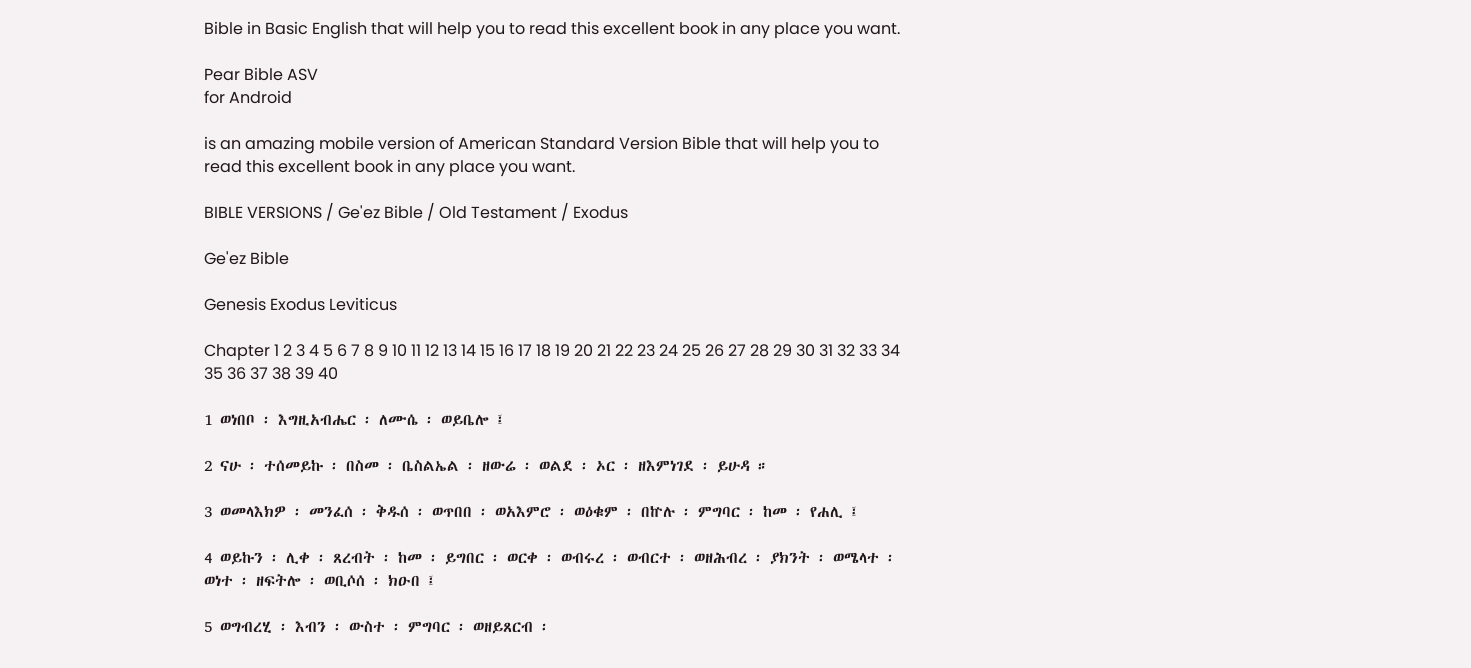Bible in Basic English that will help you to read this excellent book in any place you want.

Pear Bible ASV
for Android

is an amazing mobile version of American Standard Version Bible that will help you to read this excellent book in any place you want.

BIBLE VERSIONS / Ge'ez Bible / Old Testament / Exodus

Ge'ez Bible

Genesis Exodus Leviticus

Chapter 1 2 3 4 5 6 7 8 9 10 11 12 13 14 15 16 17 18 19 20 21 22 23 24 25 26 27 28 29 30 31 32 33 34 35 36 37 38 39 40

1 ወነበቦ ፡ እግዚአብሔር ፡ ለሙሴ ፡ ወይቤሎ ፤

2 ናሁ ፡ ተሰመይኩ ፡ በስመ ፡ ቤስልኤል ፡ ዘውሬ ፡ ወልደ ፡ ኦር ፡ ዘእምነገደ ፡ ይሁዳ ።

3 ወመላእክዎ ፡ መንፈሰ ፡ ቅዱሰ ፡ ወጥበበ ፡ ወአእምሮ ፡ ወዕቁም ፡ በኵሉ ፡ ምግባር ፡ ከመ ፡ የሐሊ ፤

4 ወይኩን ፡ ሊቀ ፡ ጸረብት ፡ ከመ ፡ ይግበር ፡ ወርቀ ፡ ወብሩረ ፡ ወብርተ ፡ ወዘሕብረ ፡ ያክንት ፡ ወሜላተ ፡ ወነተ ፡ ዘፍትሎ ፡ ወቢሶሰ ፡ ክዑበ ፤

5 ወግብረሂ ፡ እብን ፡ ውስተ ፡ ምግባር ፡ ወዘይጸርብ ፡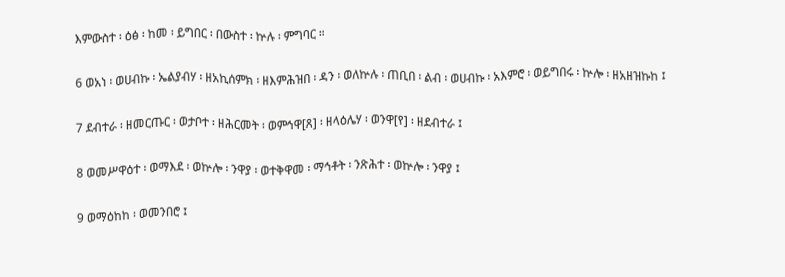እምውስተ ፡ ዕፅ ፡ ከመ ፡ ይግበር ፡ በውስተ ፡ ኵሉ ፡ ምግባር ።

6 ወአነ ፡ ወሀብኩ ፡ ኤልያብሃ ፡ ዘአኪሰምክ ፡ ዘእምሕዝበ ፡ ዳን ፡ ወለኵሉ ፡ ጠቢበ ፡ ልብ ፡ ወሀብኩ ፡ አእምሮ ፡ ወይግበሩ ፡ ኵሎ ፡ ዘአዘዝኩከ ፤

7 ደብተራ ፡ ዘመርጡር ፡ ወታቦተ ፡ ዘሕርመት ፡ ወምኅዋ[ጸ] ፡ ዘላዕሌሃ ፡ ወንዋ[የ] ፡ ዘደብተራ ፤

8 ወመሥዋዕተ ፡ ወማእደ ፡ ወኵሎ ፡ ንዋያ ፡ ወተቅዋመ ፡ ማኅቶት ፡ ንጽሕተ ፡ ወኵሎ ፡ ንዋያ ፤

9 ወማዕከከ ፡ ወመንበሮ ፤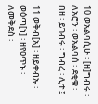10 ወአልባሲሁ ፡ [ዘ]ግብሩ ፡ ለአሮን ፡ ወአልባሰ ፡ ደቂቁ ፡ በዘ ፡ ይገብሩ ፡ ግብረ ፡ ሊተ ፤

11 ወቅብ[አ] ፡ ዘይቀብኡ ፡ ወዕጣ[ነ] ፡ ዘየዐጥኑ ፡ ለመቅደስ ፡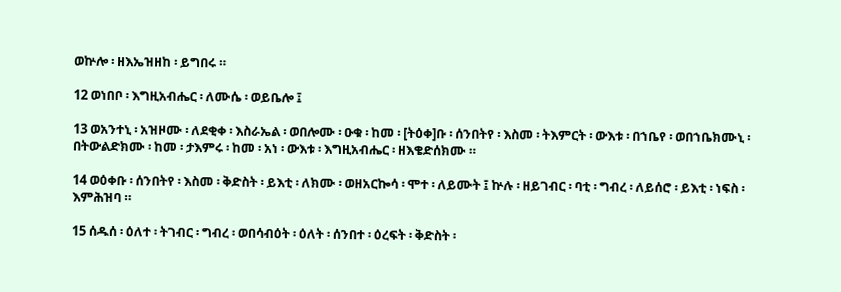ወኵሎ ፡ ዘእኤዝዘከ ፡ ይግበሩ ።

12 ወነበቦ ፡ እግዚአብሔር ፡ ለሙሴ ፡ ወይቤሎ ፤

13 ወአንተኒ ፡ አዝዞሙ ፡ ለደቂቀ ፡ እስራኤል ፡ ወበሎሙ ፡ ዑቁ ፡ ከመ ፡ [ትዕቀ]ቡ ፡ ሰንበትየ ፡ እስመ ፡ ትእምርት ፡ ውእቱ ፡ በኀቤየ ፡ ወበኀቤክሙኒ ፡ በትውልድክሙ ፡ ከመ ፡ ታእምሩ ፡ ከመ ፡ አነ ፡ ውእቱ ፡ እግዚአብሔር ፡ ዘእቄድሰክሙ ።

14 ወዕቀቡ ፡ ሰንበትየ ፡ እስመ ፡ ቅድስት ፡ ይእቲ ፡ ለክሙ ፡ ወዘአርኰሳ ፡ ሞተ ፡ ለይሙት ፤ ኵሉ ፡ ዘይገብር ፡ ባቲ ፡ ግብረ ፡ ለይሰሮ ፡ ይእቲ ፡ ነፍስ ፡ እምሕዝባ ።

15 ሰዱሰ ፡ ዕለተ ፡ ትገብር ፡ ግብረ ፡ ወበሳብዕት ፡ ዕለት ፡ ሰንበተ ፡ ዕረፍት ፡ ቅድስት ፡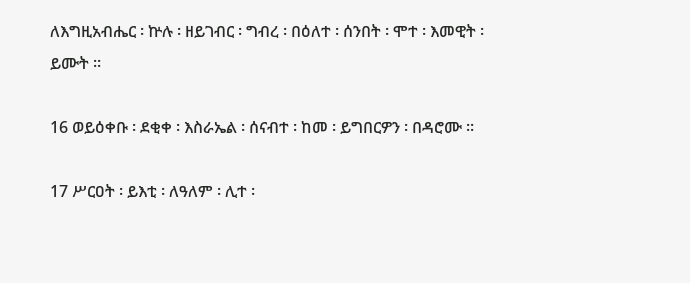ለእግዚአብሔር ፡ ኵሉ ፡ ዘይገብር ፡ ግብረ ፡ በዕለተ ፡ ሰንበት ፡ ሞተ ፡ እመዊት ፡ ይሙት ።

16 ወይዕቀቡ ፡ ደቂቀ ፡ እስራኤል ፡ ሰናብተ ፡ ከመ ፡ ይግበርዎን ፡ በዳሮሙ ።

17 ሥርዐት ፡ ይእቲ ፡ ለዓለም ፡ ሊተ ፡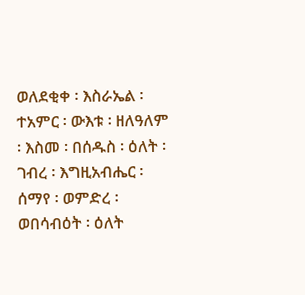ወለደቂቀ ፡ እስራኤል ፡ ተአምር ፡ ውእቱ ፡ ዘለዓለም ፡ እስመ ፡ በሰዱስ ፡ ዕለት ፡ ገብረ ፡ እግዚአብሔር ፡ ሰማየ ፡ ወምድረ ፡ ወበሳብዕት ፡ ዕለት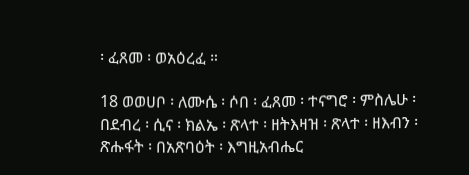፡ ፈጸመ ፡ ወአዕረፈ ።

18 ወወሀቦ ፡ ለሙሴ ፡ ሶበ ፡ ፈጸመ ፡ ተናግሮ ፡ ምስሌሁ ፡ በደብረ ፡ ሲና ፡ ክልኤ ፡ ጽላተ ፡ ዘትእዛዝ ፡ ጽላተ ፡ ዘእብን ፡ ጽሑፋት ፡ በአጽባዕት ፡ እግዚአብሔር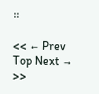።

<< ← Prev Top Next → >>